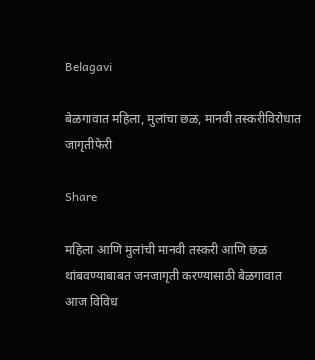Belagavi

बेळगावात महिला, मुलांचा छळ, मानवी तस्करीविरोधात जागृतीफेरी

Share

महिला आणि मुलांची मानवी तस्करी आणि छळ थांबवण्याबाबत जनजागृती करण्यासाठी बेळगावात आज विविध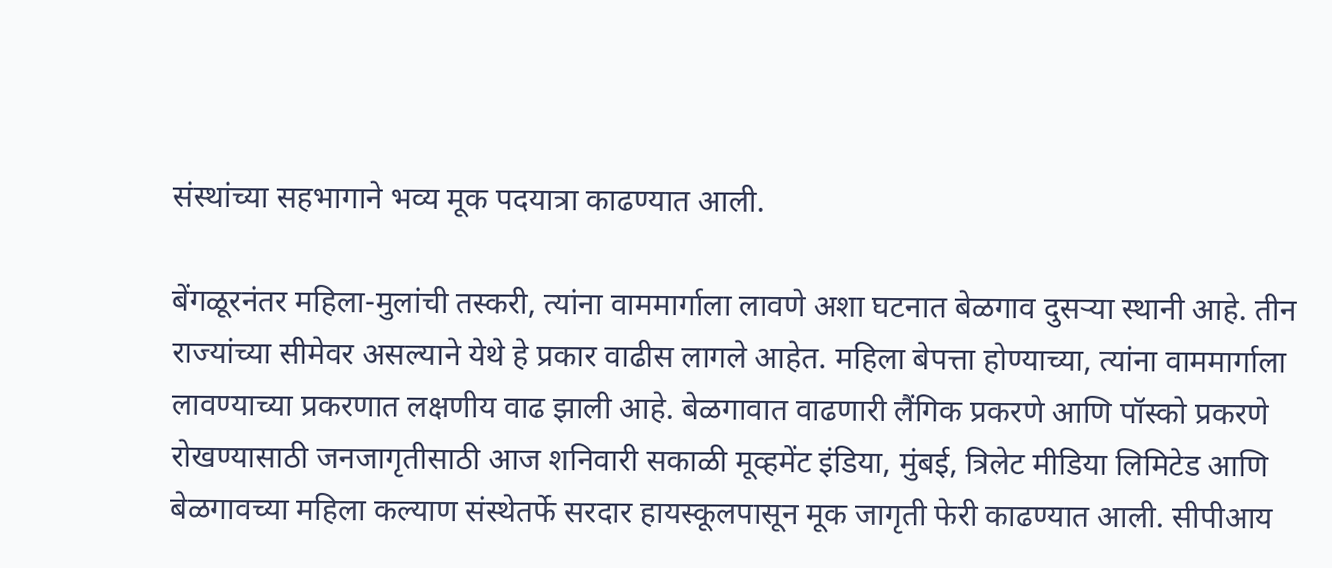संस्थांच्या सहभागाने भव्य मूक पदयात्रा काढण्यात आली.

बेंगळूरनंतर महिला-मुलांची तस्करी, त्यांना वाममार्गाला लावणे अशा घटनात बेळगाव दुसऱ्या स्थानी आहे. तीन राज्यांच्या सीमेवर असल्याने येथे हे प्रकार वाढीस लागले आहेत. महिला बेपत्ता होण्याच्या, त्यांना वाममार्गाला लावण्याच्या प्रकरणात लक्षणीय वाढ झाली आहे. बेळगावात वाढणारी लैंगिक प्रकरणे आणि पॉस्को प्रकरणे रोखण्यासाठी जनजागृतीसाठी आज शनिवारी सकाळी मूव्हमेंट इंडिया, मुंबई, त्रिलेट मीडिया लिमिटेड आणि बेळगावच्या महिला कल्याण संस्थेतर्फे सरदार हायस्कूलपासून मूक जागृती फेरी काढण्यात आली. सीपीआय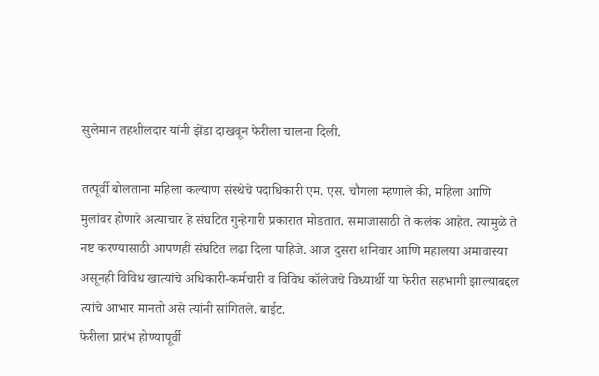सुलेमान तहशीलदार यांनी झेंडा दाखवून फेरीला चालना दिली.

तत्पूर्वी बोलताना महिला कल्याण संस्थेचे पदाधिकारी एम. एस. चौगला म्हणाले की, महिला आणि मुलांवर होणारे अत्याचार हे संघटित गुन्हेगारी प्रकारात मोडतात. समाजासाठी ते कलंक आहेत. त्यामुळे ते नष्ट करण्यासाठी आपणही संघटित लढा दिला पाहिजे. आज दुसरा शनिवार आणि महालया अमावास्या असूनही विविध खात्यांचे अधिकारी-कर्मचारी व विविध कॉलेजचे विध्यार्थी या फेरीत सहभागी झाल्याबद्दल त्यांचे आभार मानतो असे त्यांनी सांगितले. बाईट.
फेरीला प्रारंभ होण्यापूर्वी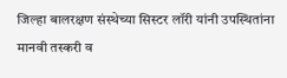जिल्हा बालरक्षण संस्थेच्या सिस्टर लॉरी यांनी उपस्थितांना मानवी तस्करी व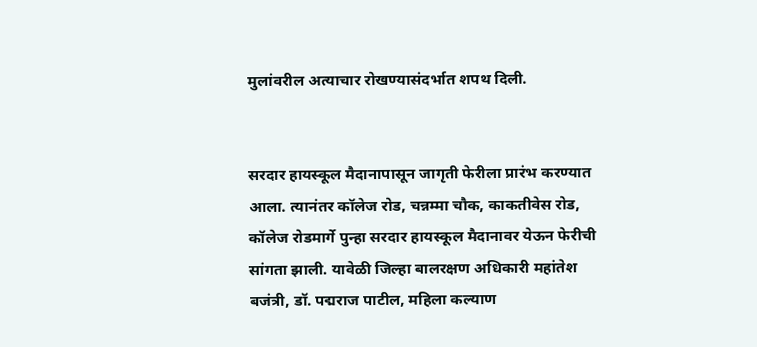मुलांवरील अत्याचार रोखण्यासंदर्भात शपथ दिली.


सरदार हायस्कूल मैदानापासून जागृती फेरीला प्रारंभ करण्यात आला. त्यानंतर कॉलेज रोड, चन्नम्मा चौक, काकतीवेस रोड, कॉलेज रोडमार्गे पुन्हा सरदार हायस्कूल मैदानावर येऊन फेरीची सांगता झाली. यावेळी जिल्हा बालरक्षण अधिकारी महांतेश बजंत्री, डॉ. पद्मराज पाटील, महिला कल्याण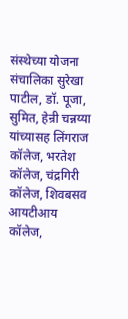संस्थेच्या योजना संचालिका सुरेखा पाटील, डॉ. पूजा, सुमित, हेन्री चन्नय्या यांच्यासह लिंगराज कॉलेज, भरतेश कॉलेज, चंद्रगिरी कॉलेज, शिवबसव आयटीआय कॉलेज,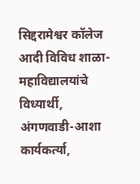सिद्दरामेश्वर कॉलेज आदी विविध शाळा-महाविद्यालयांचे विध्यार्थी, अंगणवाडी-आशा कार्यकर्त्या,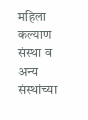महिला कल्याण संस्था व अन्य संस्थांच्या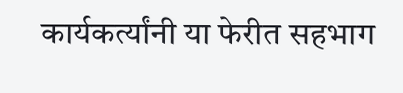कार्यकर्त्यांनी या फेरीत सहभाग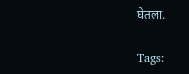घेतला.

Tags: